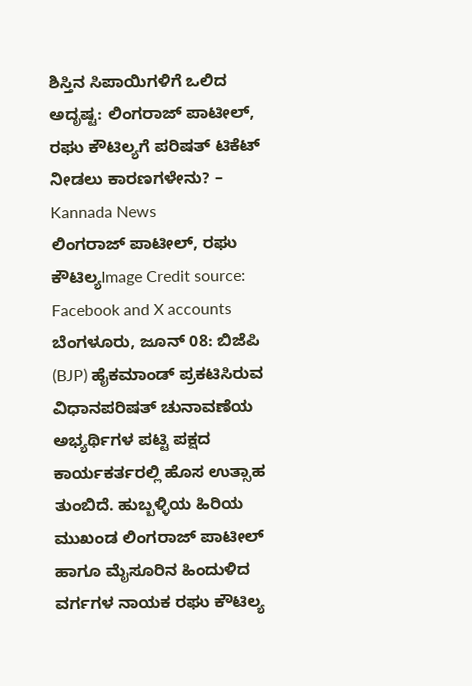ಶಿಸ್ತಿನ ಸಿಪಾಯಿಗಳಿಗೆ ಒಲಿದ ಅದೃಷ್ಟ: ಲಿಂಗರಾಜ್ ಪಾಟೀಲ್, ರಘು ಕೌಟಿಲ್ಯಗೆ ಪರಿಷತ್ ಟಿಕೆಟ್ ನೀಡಲು ಕಾರಣಗಳೇನು? – Kannada News
ಲಿಂಗರಾಜ್ ಪಾಟೀಲ್, ರಘು ಕೌಟಿಲ್ಯImage Credit source: Facebook and X accounts ಬೆಂಗಳೂರು, ಜೂನ್ 08: ಬಿಜೆಪಿ (BJP) ಹೈಕಮಾಂಡ್ ಪ್ರಕಟಿಸಿರುವ ವಿಧಾನಪರಿಷತ್ ಚುನಾವಣೆಯ ಅಭ್ಯರ್ಥಿಗಳ ಪಟ್ಟಿ ಪಕ್ಷದ ಕಾರ್ಯಕರ್ತರಲ್ಲಿ ಹೊಸ ಉತ್ಸಾಹ ತುಂಬಿದೆ. ಹುಬ್ಬಳ್ಳಿಯ ಹಿರಿಯ ಮುಖಂಡ ಲಿಂಗರಾಜ್ ಪಾಟೀಲ್ ಹಾಗೂ ಮೈಸೂರಿನ ಹಿಂದುಳಿದ ವರ್ಗಗಳ ನಾಯಕ ರಘು ಕೌಟಿಲ್ಯ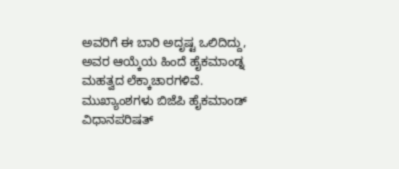ಅವರಿಗೆ ಈ ಬಾರಿ ಅದೃಷ್ಟ ಒಲಿದಿದ್ದು, ಅವರ ಆಯ್ಕೆಯ ಹಿಂದೆ ಹೈಕಮಾಂಡ್ನ ಮಹತ್ವದ ಲೆಕ್ಕಾಚಾರಗಳಿವೆ. ಮುಖ್ಯಾಂಶಗಳು ಬಿಜೆಪಿ ಹೈಕಮಾಂಡ್ ವಿಧಾನಪರಿಷತ್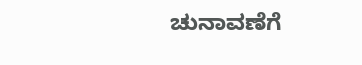ಚುನಾವಣೆಗೆ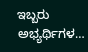ಇಬ್ಬರು ಅಭ್ಯರ್ಥಿಗಳ…